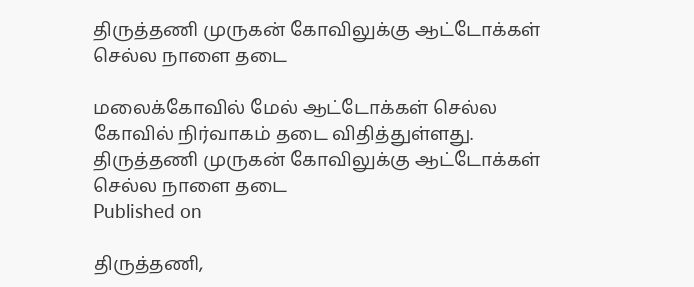திருத்தணி முருகன் கோவிலுக்கு ஆட்டோக்கள் செல்ல நாளை தடை

மலைக்கோவில் மேல் ஆட்டோக்கள் செல்ல கோவில் நிர்வாகம் தடை விதித்துள்ளது.
திருத்தணி முருகன் கோவிலுக்கு ஆட்டோக்கள் செல்ல நாளை தடை
Published on

திருத்தணி,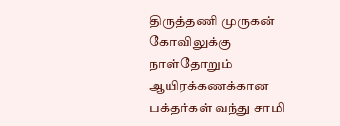திருத்தணி முருகன் கோவிலுக்கு நாள்தோறும் ஆயிரக்கணக்கான பக்தர்கள் வந்து சாமி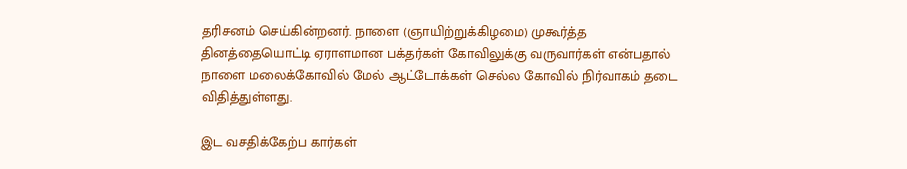தரிசனம் செய்கின்றனர். நாளை (ஞாயிற்றுக்கிழமை) முகூர்த்த தினத்தையொட்டி ஏராளமான பக்தர்கள் கோவிலுக்கு வருவார்கள் என்பதால் நாளை மலைக்கோவில் மேல் ஆட்டோக்கள் செல்ல கோவில் நிர்வாகம் தடை விதித்துள்ளது.

இட வசதிக்கேற்ப கார்கள்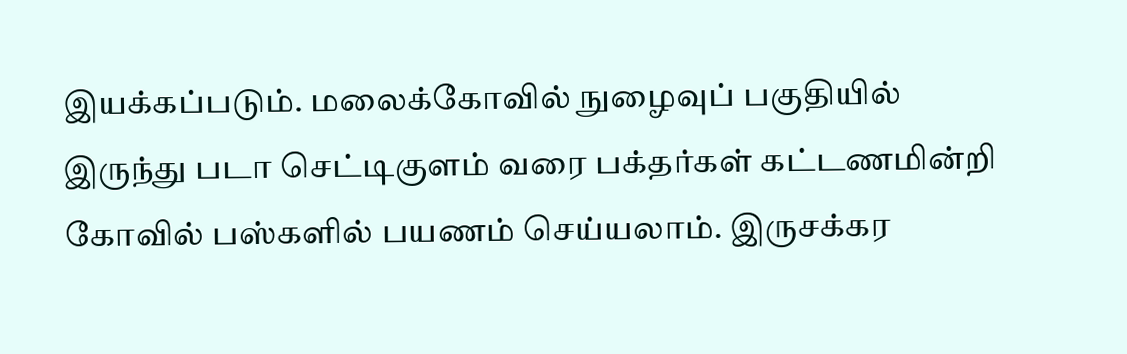இயக்கப்படும். மலைக்கோவில் நுழைவுப் பகுதியில் இருந்து படா செட்டிகுளம் வரை பக்தர்கள் கட்டணமின்றி கோவில் பஸ்களில் பயணம் செய்யலாம். இருசக்கர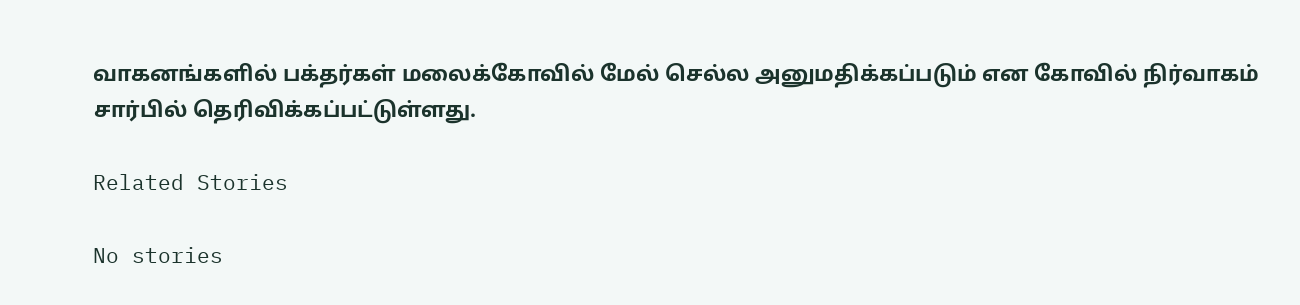வாகனங்களில் பக்தர்கள் மலைக்கோவில் மேல் செல்ல அனுமதிக்கப்படும் என கோவில் நிர்வாகம் சார்பில் தெரிவிக்கப்பட்டுள்ளது.

Related Stories

No stories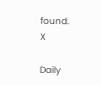found.
X

Daily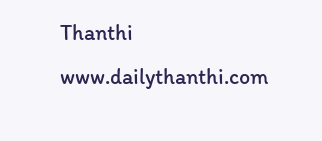Thanthi
www.dailythanthi.com